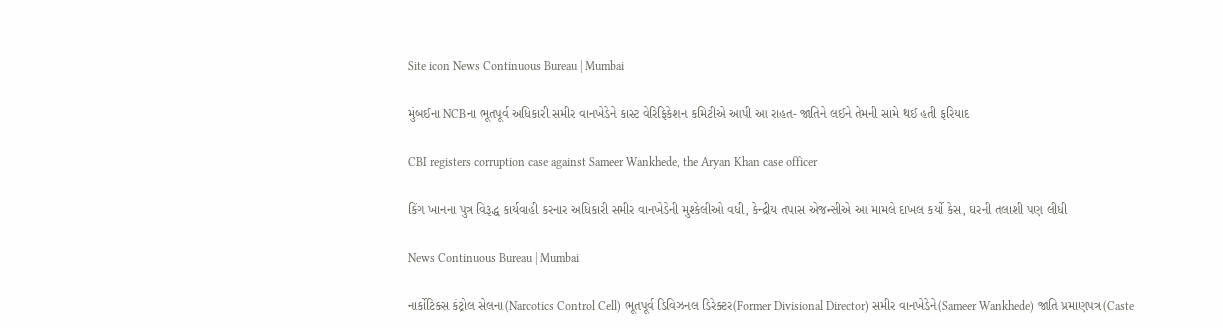Site icon News Continuous Bureau | Mumbai

મુંબઈના NCBના ભૂતપૂર્વ અધિકારી સમીર વાનખેડેને કાસ્ટ વેરિફિકેશન કમિટીએ આપી આ રાહત- જાતિને લઈને તેમની સામે થઈ હતી ફરિયાદ

CBI registers corruption case against Sameer Wankhede, the Aryan Khan case officer

કિંગ ખાનના પુત્ર વિરૂદ્ધ કાર્યવાહી કરનાર અધિકારી સમીર વાનખેડેની મુશ્કેલીઓ વધી, કેન્દ્રીય તપાસ એજન્સીએ આ મામલે દાખલ કર્યો કેસ, ઘરની તલાશી પણ લીધી

News Continuous Bureau | Mumbai

નાર્કોટિક્સ કંટ્રોલ સેલના(Narcotics Control Cell) ભૂતપૂર્વ ડિવિઝનલ ડિરેક્ટર(Former Divisional Director) સમીર વાનખેડેને(Sameer Wankhede) જાતિ પ્રમાણપત્ર(Caste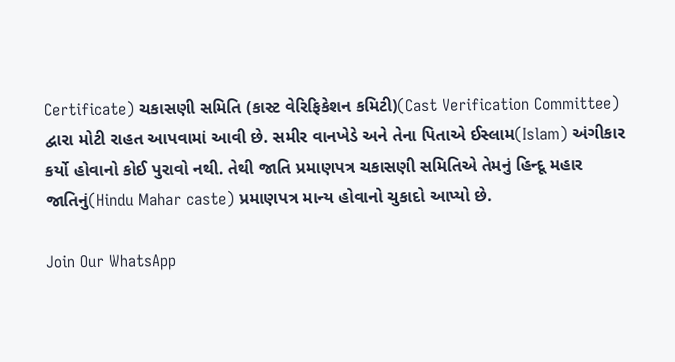Certificate) ચકાસણી સમિતિ (કાસ્ટ વેરિફિકેશન કમિટી)(Cast Verification Committee) દ્વારા મોટી રાહત આપવામાં આવી છે. સમીર વાનખેડે અને તેના પિતાએ ઈસ્લામ(Islam) અંગીકાર કર્યો હોવાનો કોઈ પુરાવો નથી. તેથી જાતિ પ્રમાણપત્ર ચકાસણી સમિતિએ તેમનું હિન્દૂ મહાર જાતિનું(Hindu Mahar caste) પ્રમાણપત્ર માન્ય હોવાનો ચુકાદો આપ્યો છે.

Join Our WhatsApp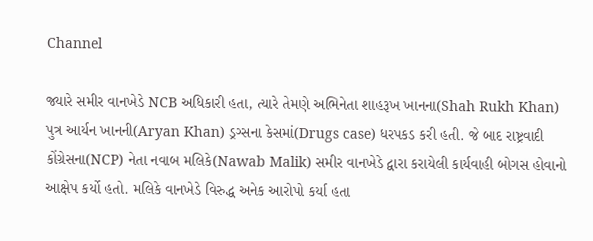Channel

જ્યારે સમીર વાનખેડે NCB અધિકારી હતા, ત્યારે તેમણે અભિનેતા શાહરૂખ ખાનના(Shah Rukh Khan) પુત્ર આર્યન ખાનની(Aryan Khan) ડ્રગ્સના કેસમાં(Drugs case) ધરપકડ કરી હતી. જે બાદ રાષ્ટ્રવાદી કોંગ્રેસના(NCP) નેતા નવાબ મલિકે(Nawab Malik) સમીર વાનખેડે દ્વારા કરાયેલી કાર્યવાહી બોગસ હોવાનો આક્ષેપ કર્યો હતો. મલિકે વાનખેડે વિરુદ્ધ અનેક આરોપો કર્યા હતા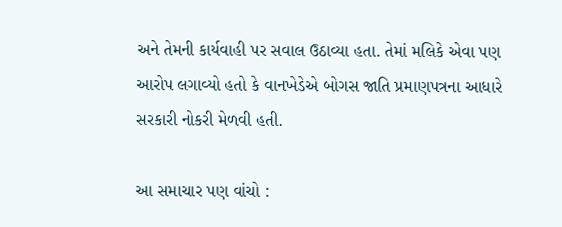અને તેમની કાર્યવાહી પર સવાલ ઉઠાવ્યા હતા. તેમાં મલિકે એવા પણ આરોપ લગાવ્યો હતો કે વાનખેડેએ બોગસ જાતિ પ્રમાણપત્રના આધારે સરકારી નોકરી મેળવી હતી.

આ સમાચાર પણ વાંચો :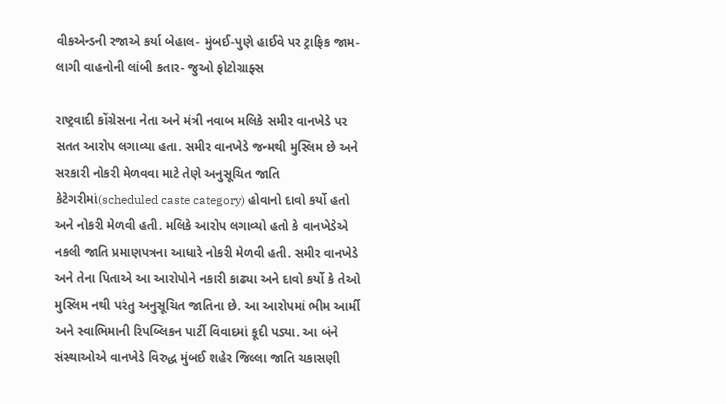વીકએન્ડની રજાએ કર્યા બેહાલ- મુંબઈ-પુણે હાઈવે પર ટ્રાફિક જામ- લાગી વાહનોની લાંબી કતાર- જુઓ ફોટોગ્રાફ્સ

રાષ્ટ્રવાદી કોંગ્રેસના નેતા અને મંત્રી નવાબ મલિકે સમીર વાનખેડે પર સતત આરોપ લગાવ્યા હતા. સમીર વાનખેડે જન્મથી મુસ્લિમ છે અને સરકારી નોકરી મેળવવા માટે તેણે અનુસૂચિત જાતિ કેટેગરીમાં(scheduled caste category) હોવાનો દાવો કર્યો હતો અને નોકરી મેળવી હતી. મલિકે આરોપ લગાવ્યો હતો કે વાનખેડેએ નકલી જાતિ પ્રમાણપત્રના આધારે નોકરી મેળવી હતી. સમીર વાનખેડે અને તેના પિતાએ આ આરોપોને નકારી કાઢ્યા અને દાવો કર્યો કે તેઓ મુસ્લિમ નથી પરંતુ અનુસૂચિત જાતિના છે. આ આરોપમાં ભીમ આર્મી અને સ્વાભિમાની રિપબ્લિકન પાર્ટી વિવાદમાં કૂદી પડ્યા. આ બંને સંસ્થાઓએ વાનખેડે વિરુદ્ધ મુંબઈ શહેર જિલ્લા જાતિ ચકાસણી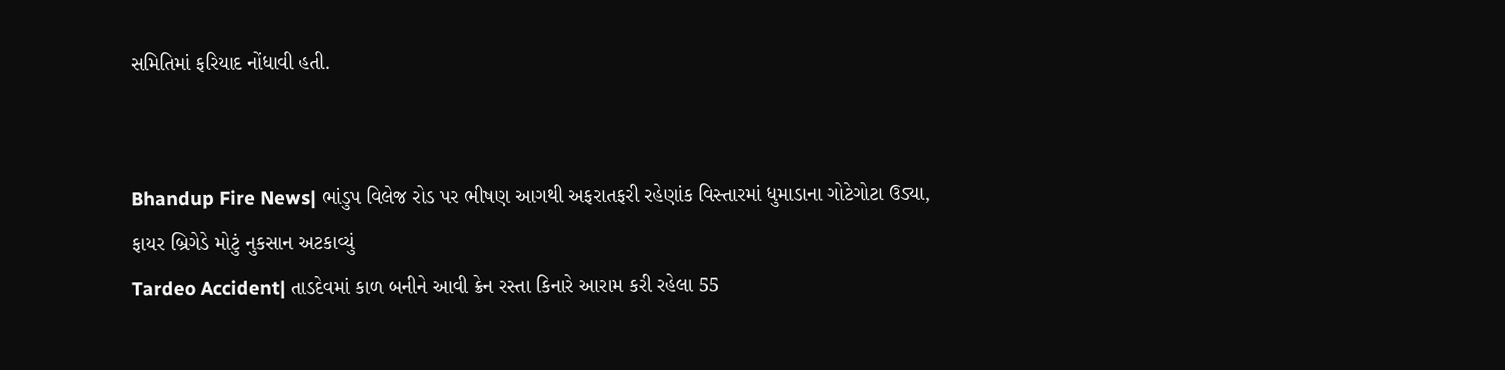સમિતિમાં ફરિયાદ નોંધાવી હતી.


Bhandup Fire News| ભાંડુપ વિલેજ રોડ પર ભીષણ આગથી અફરાતફરી રહેણાંક વિસ્તારમાં ધુમાડાના ગોટેગોટા ઉડ્યા, ફાયર બ્રિગેડે મોટું નુકસાન અટકાવ્યું
Tardeo Accident| તાડદેવમાં કાળ બનીને આવી ક્રેન રસ્તા કિનારે આરામ કરી રહેલા 55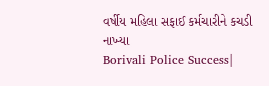વર્ષીય મહિલા સફાઈ કર્મચારીને કચડી નાખ્યા
Borivali Police Success|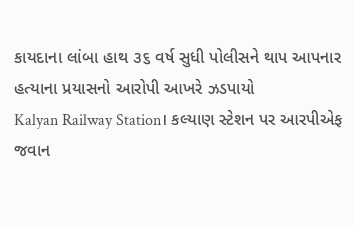કાયદાના લાંબા હાથ ૩૬ વર્ષ સુધી પોલીસને થાપ આપનાર હત્યાના પ્રયાસનો આરોપી આખરે ઝડપાયો
Kalyan Railway Station। કલ્યાણ સ્ટેશન પર આરપીએફ જવાન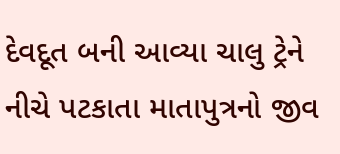દેવદૂત બની આવ્યા ચાલુ ટ્રેને નીચે પટકાતા માતાપુત્રનો જીવ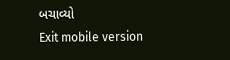બચાવ્યો
Exit mobile version